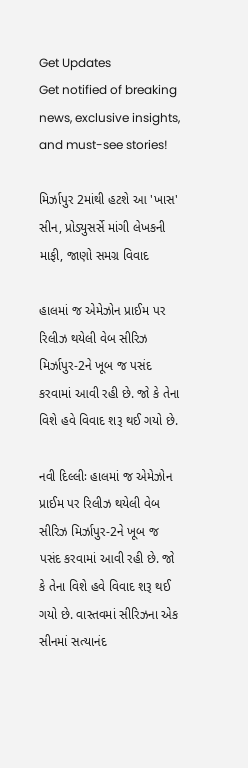Get Updates
Get notified of breaking news, exclusive insights, and must-see stories!

મિર્ઝાપુર 2માંથી હટશે આ 'ખાસ' સીન, પ્રોડ્યુસર્સે માંગી લેખકની માફી, જાણો સમગ્ર વિવાદ

હાલમાં જ એમેઝોન પ્રાઈમ પર રિલીઝ થયેલી વેબ સીરિઝ મિર્ઝાપુર-2ને ખૂબ જ પસંદ કરવામાં આવી રહી છે. જો કે તેના વિશે હવે વિવાદ શરૂ થઈ ગયો છે.

નવી દિલ્લીઃ હાલમાં જ એમેઝોન પ્રાઈમ પર રિલીઝ થયેલી વેબ સીરિઝ મિર્ઝાપુર-2ને ખૂબ જ પસંદ કરવામાં આવી રહી છે. જો કે તેના વિશે હવે વિવાદ શરૂ થઈ ગયો છે. વાસ્તવમાં સીરિઝના એક સીનમાં સત્યાનંદ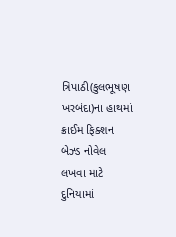ત્રિપાઠી(કુલભૂષણ ખરબંદા)ના હાથમાં ક્રાઈમ ફિક્શન બેઝ્ડ નોવેલ લખવા માટે દુનિયામાં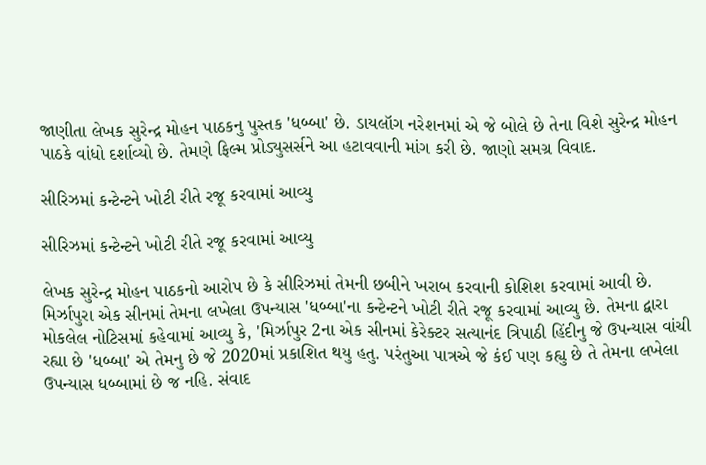જાણીતા લેખક સુરેન્દ્ર મોહન પાઠકનુ પુસ્તક 'ધબ્બા' છે. ડાયલૉગ નરેશનમાં એ જે બોલે છે તેના વિશે સુરેન્દ્ર મોહન પાઠકે વાંધો દર્શાવ્યો છે. તેમણે ફિલ્મ પ્રોડ્યુસર્સને આ હટાવવાની માંગ કરી છે. જાણો સમગ્ર વિવાદ.

સીરિઝમાં કન્ટેન્ટને ખોટી રીતે રજૂ કરવામાં આવ્યુ

સીરિઝમાં કન્ટેન્ટને ખોટી રીતે રજૂ કરવામાં આવ્યુ

લેખક સુરેન્દ્ર મોહન પાઠકનો આરોપ છે કે સીરિઝમાં તેમની છબીને ખરાબ કરવાની કોશિશ કરવામાં આવી છે. મિર્ઝાપુરા એક સીનમાં તેમના લખેલા ઉપન્યાસ 'ધબ્બા'ના કન્ટેન્ટને ખોટી રીતે રજૂ કરવામાં આવ્યુ છે. તેમના દ્વારા મોકલેલ નોટિસમાં કહેવામાં આવ્યુ કે, 'મિર્ઝાપુર 2ના એક સીનમાં કેરેક્ટર સત્યાનંદ ત્રિપાઠી હિંદીનુ જે ઉપન્યાસ વાંચી રહ્યા છે 'ધબ્બા' એ તેમનુ છે જે 2020માં પ્રકાશિત થયુ હતુ. પરંતુઆ પાત્રએ જે કંઈ પણ કહ્યુ છે તે તેમના લખેલા ઉપન્યાસ ધબ્બામાં છે જ નહિ. સંવાદ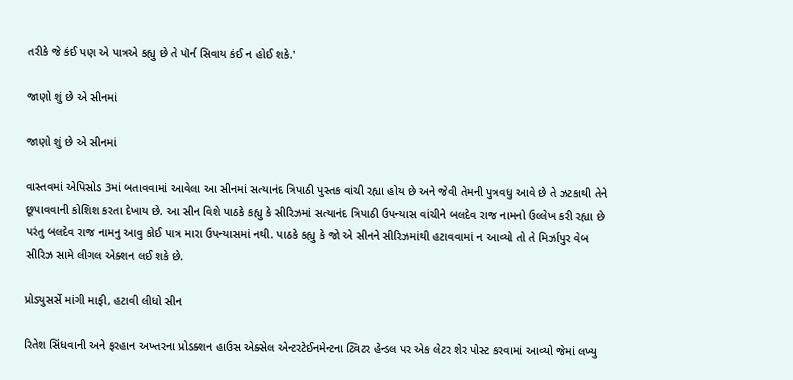તરીકે જે કંઈ પણ એ પાત્રએ કહ્યુ છે તે પૉર્ન સિવાય કંઈ ન હોઈ શકે.'

જાણો શું છે એ સીનમાં

જાણો શું છે એ સીનમાં

વાસ્તવમાં એપિસોડ 3માં બતાવવામાં આવેલા આ સીનમાં સત્યાનંદ ત્રિપાઠી પુસ્તક વાંચી રહ્યા હોય છે અને જેવી તેમની પુત્રવધુ આવે છે તે ઝટકાથી તેને છૂપાવવાની કોશિશ કરતા દેખાય છે. આ સીન વિશે પાઠકે કહ્યુ કે સીરિઝમાં સત્યાનંદ ત્રિપાઠી ઉપન્યાસ વાંચીને બલદેવ રાજ નામનો ઉલ્લેખ કરી રહ્યા છે પરંતુ બલદેવ રાજ નામનુ આવુ કોઈ પાત્ર મારા ઉપન્યાસમાં નથી. પાઠકે કહ્યુ કે જો એ સીનને સીરિઝમાંથી હટાવવામાં ન આવ્યો તો તે મિર્ઝાપુર વેબ સીરિઝ સામે લીગલ એક્શન લઈ શકે છે.

પ્રોડ્યુસર્સે માંગી માફી, હટાવી લીધો સીન

રિતેશ સિંધવાની અને ફરહાન અખ્તરના પ્રોડક્શન હાઉસ એક્સેલ એન્ટરટેઈનમેન્ટના ટ્વિટર હેન્ડલ પર એક લેટર શેર પોસ્ટ કરવામાં આવ્યો જેમાં લખ્યુ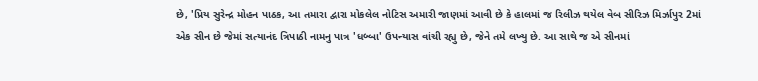છે, 'પ્રિય સુરેન્દ્ર મોહન પાઠક, આ તમારા દ્વારા મોકલેલ નોટિસ અમારી જાણમાં આવી છે કે હાલમાં જ રિલીઝ થયેલ વેબ સીરિઝ મિર્ઝાપુર 2માં એક સીન છે જેમાં સત્યાનંદ ત્રિપાઠી નામનુ પાત્ર 'ધબ્બા' ઉપન્યાસ વાંચી રહ્યુ છે, જેને તમે લખ્યુ છે. આ સાથે જ એ સીનમાં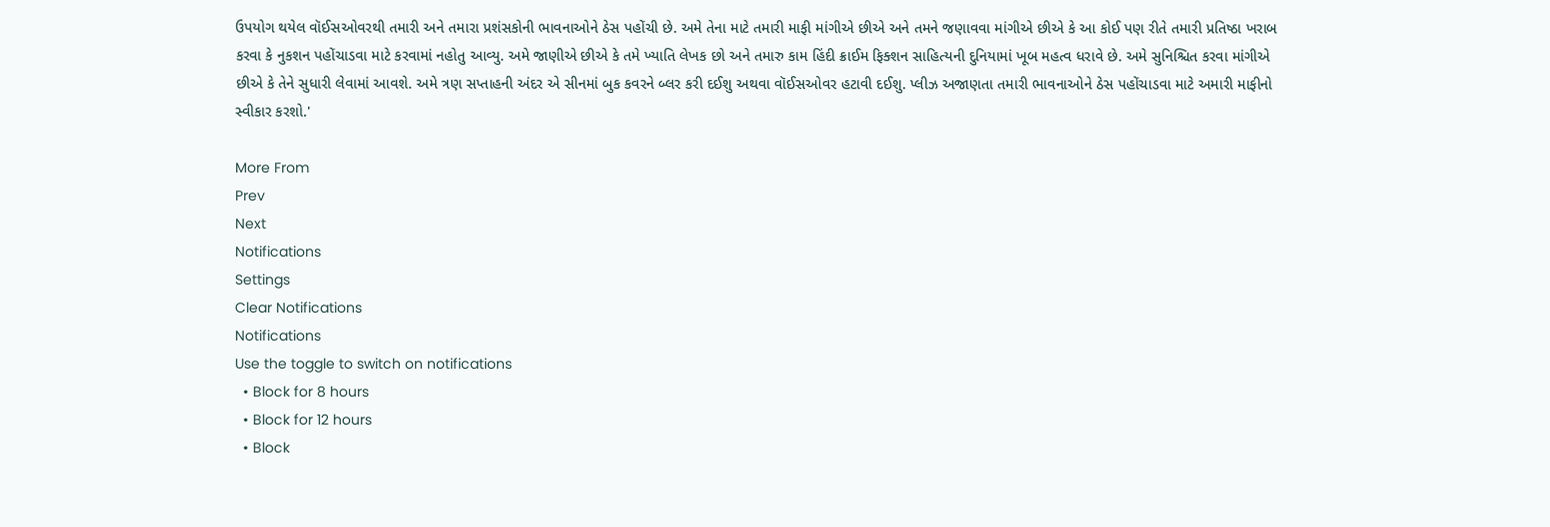ઉપયોગ થયેલ વૉઈસઓવરથી તમારી અને તમારા પ્રશંસકોની ભાવનાઓને ઠેસ પહોંચી છે. અમે તેના માટે તમારી માફી માંગીએ છીએ અને તમને જણાવવા માંગીએ છીએ કે આ કોઈ પણ રીતે તમારી પ્રતિષ્ઠા ખરાબ કરવા કે નુકશન પહોંચાડવા માટે કરવામાં નહોતુ આવ્યુ. અમે જાણીએ છીએ કે તમે ખ્યાતિ લેખક છો અને તમારુ કામ હિંદી ક્રાઈમ ફિક્શન સાહિત્યની દુનિયામાં ખૂબ મહત્વ ધરાવે છે. અમે સુનિશ્ચિત કરવા માંગીએ છીએ કે તેને સુધારી લેવામાં આવશે. અમે ત્રણ સપ્તાહની અંદર એ સીનમાં બુક કવરને બ્લર કરી દઈશુ અથવા વૉઈસઓવર હટાવી દઈશુ. પ્લીઝ અજાણતા તમારી ભાવનાઓને ઠેસ પહોંચાડવા માટે અમારી માફીનો સ્વીકાર કરશો.'

More From
Prev
Next
Notifications
Settings
Clear Notifications
Notifications
Use the toggle to switch on notifications
  • Block for 8 hours
  • Block for 12 hours
  • Block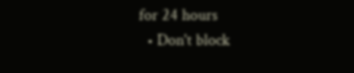for 24 hours
  • Don't block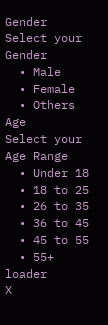Gender
Select your Gender
  • Male
  • Female
  • Others
Age
Select your Age Range
  • Under 18
  • 18 to 25
  • 26 to 35
  • 36 to 45
  • 45 to 55
  • 55+
loader
X